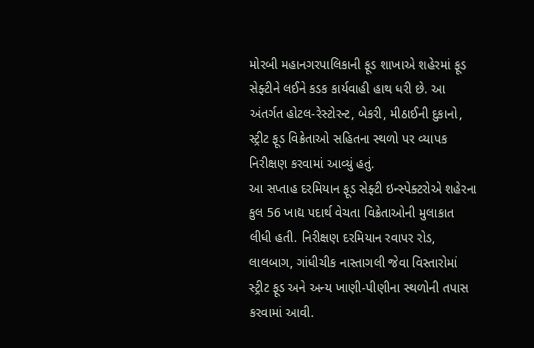મોરબી મહાનગરપાલિકાની ફૂડ શાખાએ શહેરમાં ફૂડ સેફ્ટીને લઈને કડક કાર્યવાહી હાથ ધરી છે. આ અંતર્ગત હોટલ-રેસ્ટોરન્ટ, બેકરી, મીઠાઈની દુકાનો, સ્ટ્રીટ ફૂડ વિક્રેતાઓ સહિતના સ્થળો પર વ્યાપક નિરીક્ષણ કરવામાં આવ્યું હતું.
આ સપ્તાહ દરમિયાન ફૂડ સેફ્ટી ઇન્સ્પેક્ટરોએ શહેરના કુલ 56 ખાદ્ય પદાર્થ વેચતા વિક્રેતાઓની મુલાકાત લીધી હતી. નિરીક્ષણ દરમિયાન રવાપર રોડ, લાલબાગ, ગાંધીચીક નાસ્તાગલી જેવા વિસ્તારોમાં સ્ટ્રીટ ફૂડ અને અન્ય ખાણી-પીણીના સ્થળોની તપાસ કરવામાં આવી.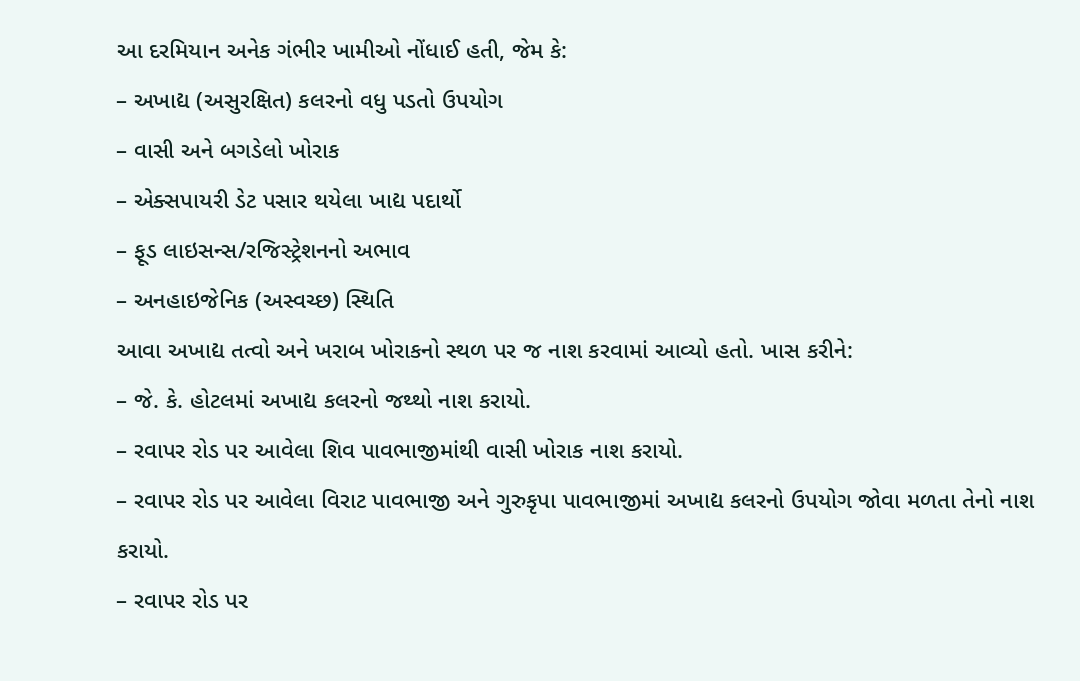આ દરમિયાન અનેક ગંભીર ખામીઓ નોંધાઈ હતી, જેમ કે:
– અખાદ્ય (અસુરક્ષિત) કલરનો વધુ પડતો ઉપયોગ
– વાસી અને બગડેલો ખોરાક
– એક્સપાયરી ડેટ પસાર થયેલા ખાદ્ય પદાર્થો
– ફૂડ લાઇસન્સ/રજિસ્ટ્રેશનનો અભાવ
– અનહાઇજેનિક (અસ્વચ્છ) સ્થિતિ
આવા અખાદ્ય તત્વો અને ખરાબ ખોરાકનો સ્થળ પર જ નાશ કરવામાં આવ્યો હતો. ખાસ કરીને:
– જે. કે. હોટલમાં અખાદ્ય કલરનો જથ્થો નાશ કરાયો.
– રવાપર રોડ પર આવેલા શિવ પાવભાજીમાંથી વાસી ખોરાક નાશ કરાયો.
– રવાપર રોડ પર આવેલા વિરાટ પાવભાજી અને ગુરુકૃપા પાવભાજીમાં અખાદ્ય કલરનો ઉપયોગ જોવા મળતા તેનો નાશ કરાયો.
– રવાપર રોડ પર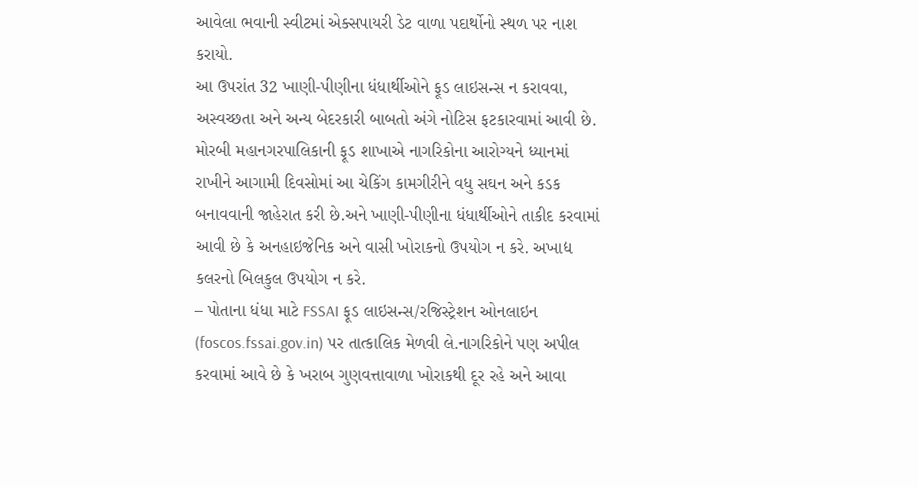આવેલા ભવાની સ્વીટમાં એક્સપાયરી ડેટ વાળા પદાર્થોનો સ્થળ પર નાશ કરાયો.
આ ઉપરાંત 32 ખાણી-પીણીના ધંધાર્થીઓને ફૂડ લાઇસન્સ ન કરાવવા, અસ્વચ્છતા અને અન્ય બેદરકારી બાબતો અંગે નોટિસ ફટકારવામાં આવી છે.
મોરબી મહાનગરપાલિકાની ફૂડ શાખાએ નાગરિકોના આરોગ્યને ધ્યાનમાં રાખીને આગામી દિવસોમાં આ ચેકિંગ કામગીરીને વધુ સઘન અને કડક બનાવવાની જાહેરાત કરી છે.અને ખાણી-પીણીના ધંધાર્થીઓને તાકીદ કરવામાં આવી છે કે અનહાઇજેનિક અને વાસી ખોરાકનો ઉપયોગ ન કરે. અખાદ્ય કલરનો બિલકુલ ઉપયોગ ન કરે.
– પોતાના ધંધા માટે FSSAI ફૂડ લાઇસન્સ/રજિસ્ટ્રેશન ઓનલાઇન (foscos.fssai.gov.in) પર તાત્કાલિક મેળવી લે.નાગરિકોને પણ અપીલ કરવામાં આવે છે કે ખરાબ ગુણવત્તાવાળા ખોરાકથી દૂર રહે અને આવા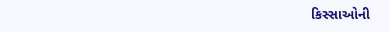કિસ્સાઓની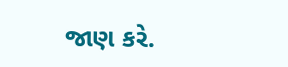જાણ કરે.